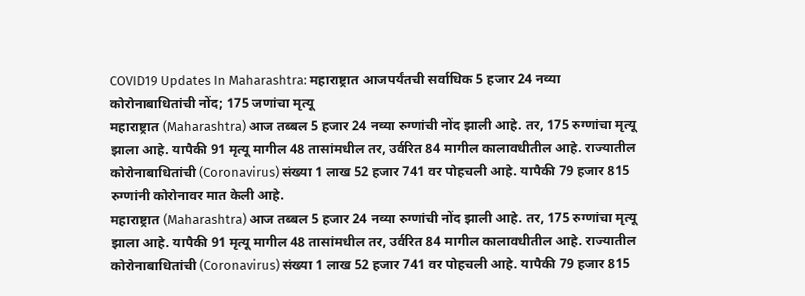COVID19 Updates In Maharashtra: महाराष्ट्रात आजपर्यंतची सर्वाधिक 5 हजार 24 नव्या कोरोनाबाधितांची नोंद; 175 जणांचा मृत्यू
महाराष्ट्रात (Maharashtra) आज तब्बल 5 हजार 24 नव्या रुग्णांची नोंद झाली आहे. तर, 175 रुग्णांचा मृत्यू झाला आहे. यापैकी 91 मृत्यू मागील 48 तासांमधील तर, उर्वरित 84 मागील कालावधीतील आहे. राज्यातील कोरोनाबाधितांची (Coronavirus) संख्या 1 लाख 52 हजार 741 वर पोहचली आहे. यापैकी 79 हजार 815 रुग्णांनी कोरोनावर मात केली आहे.
महाराष्ट्रात (Maharashtra) आज तब्बल 5 हजार 24 नव्या रुग्णांची नोंद झाली आहे. तर, 175 रुग्णांचा मृत्यू झाला आहे. यापैकी 91 मृत्यू मागील 48 तासांमधील तर, उर्वरित 84 मागील कालावधीतील आहे. राज्यातील कोरोनाबाधितांची (Coronavirus) संख्या 1 लाख 52 हजार 741 वर पोहचली आहे. यापैकी 79 हजार 815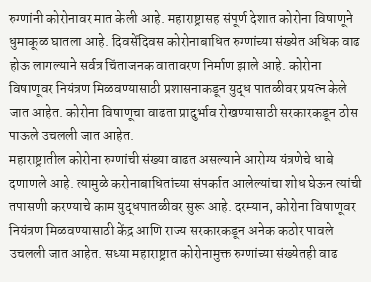रुग्णांनी कोरोनावर मात केली आहे. महाराष्ट्रासह संपूर्ण देशात कोरोना विषाणूने धुमाकूळ घातला आहे. दिवसेंदिवस कोरोनाबाधित रुग्णांच्या संख्येत अधिक वाढ होऊ लागल्याने सर्वत्र चिंताजनक वातावरण निर्माण झाले आहे. कोरोना विषाणूवर नियंत्रण मिळवण्यासाठी प्रशासनाकडून युद्ध पातळीवर प्रयत्न केले जात आहेत. कोरोना विषाणूचा वाढता प्रादुर्भाव रोखण्यासाठी सरकारकडून ठोस पाऊले उचलली जात आहेत.
महाराष्ट्रातील कोरोना रुग्णांची संख्या वाढत असल्याने आरोग्य यंत्रणेचे धाबे दणाणले आहे. त्यामुळे करोनाबाधितांच्या संपर्कात आलेल्यांचा शोध घेऊन त्यांची तपासणी करण्याचे काम युद्धपातळीवर सुरू आहे. दरम्यान, कोरोना विषाणूवर नियंत्रण मिळवण्यासाठी केंद्र आणि राज्य सरकारकडून अनेक कठोर पावले उचलली जात आहेत. सध्या महाराष्ट्रात कोरोनामुक्त रुग्णांच्या संख्येतही वाढ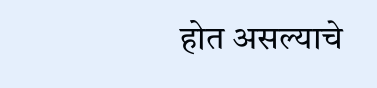होत असल्याचे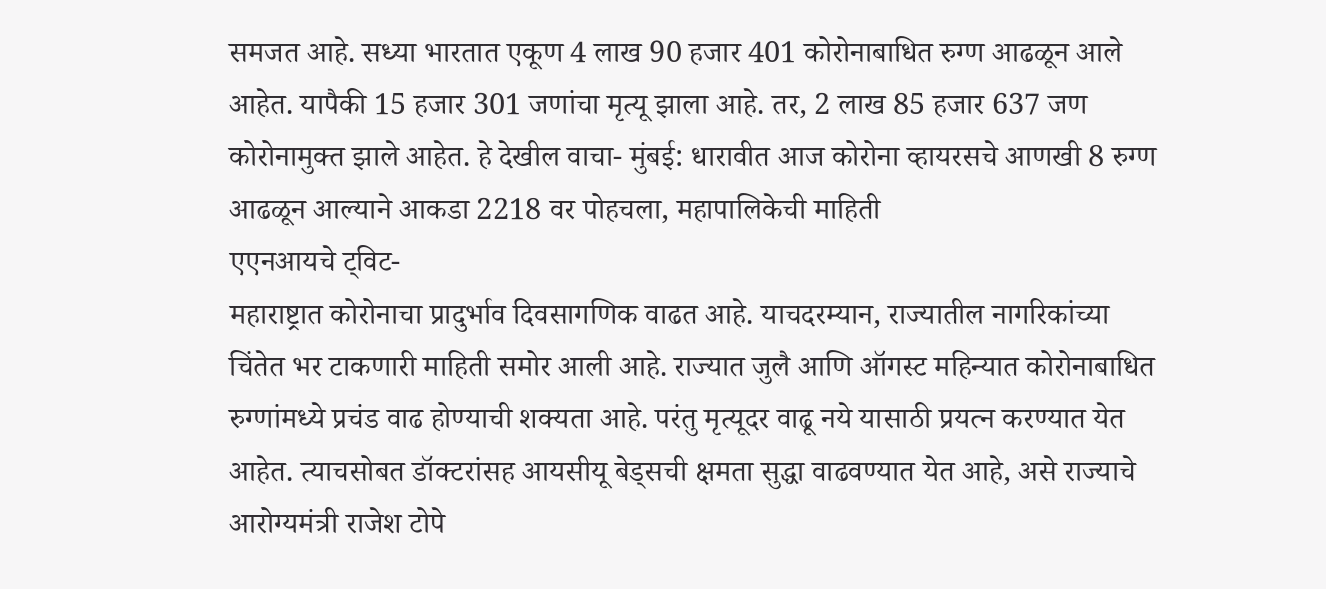समजत आहे. सध्या भारतात एकूण 4 लाख 90 हजार 401 कोरोनाबाधित रुग्ण आढळून आले आहेत. यापैकी 15 हजार 301 जणांचा मृत्यू झाला आहे. तर, 2 लाख 85 हजार 637 जण कोरोनामुक्त झाले आहेत. हे देखील वाचा- मुंबई: धारावीत आज कोरोना व्हायरसचे आणखी 8 रुग्ण आढळून आल्याने आकडा 2218 वर पोहचला, महापालिकेची माहिती
एएनआयचे ट्विट-
महाराष्ट्रात कोरोनाचा प्रादुर्भाव दिवसागणिक वाढत आहे. याचदरम्यान, राज्यातील नागरिकांच्या चिंतेत भर टाकणारी माहिती समोर आली आहे. राज्यात जुलै आणि ऑगस्ट महिन्यात कोरोनाबाधित रुग्णांमध्ये प्रचंड वाढ होण्याची शक्यता आहे. परंतु मृत्यूदर वाढू नये यासाठी प्रयत्न करण्यात येत आहेत. त्याचसोबत डॉक्टरांसह आयसीयू बेड्सची क्षमता सुद्धा वाढवण्यात येत आहे, असे राज्याचे आरोग्यमंत्री राजेश टोपे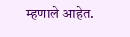म्हणाले आहेत.